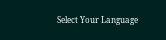Select Your Language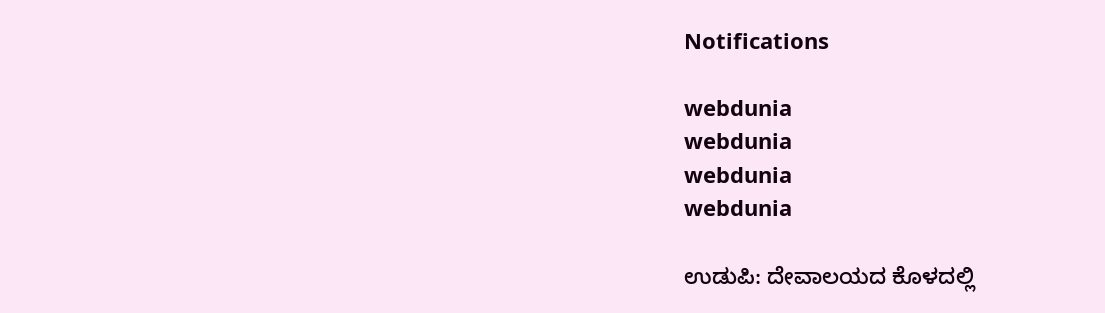Notifications

webdunia
webdunia
webdunia
webdunia

ಉಡುಪಿ: ದೇವಾಲಯದ ಕೊಳದಲ್ಲಿ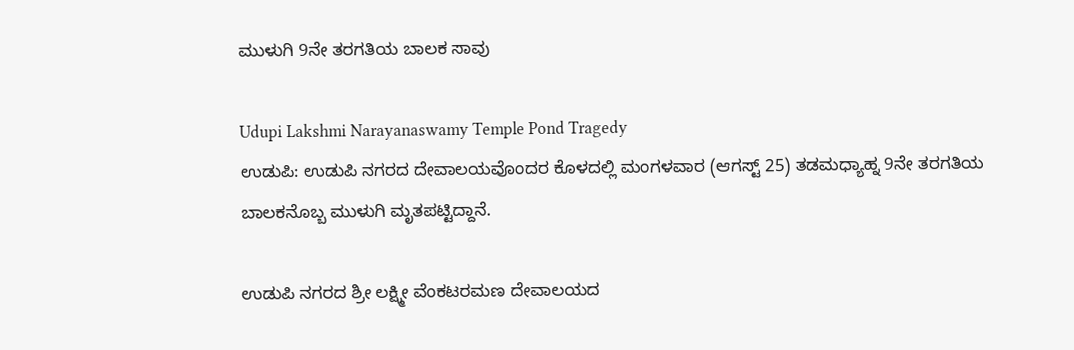ಮುಳುಗಿ 9ನೇ ತರಗತಿಯ ಬಾಲಕ ಸಾವು

Udupi Lakshmi Narayanaswamy Temple Pond Tragedy
ಉಡುಪಿ: ಉಡುಪಿ ನಗರದ ದೇವಾಲಯವೊಂದರ ಕೊಳದಲ್ಲಿ ಮಂಗಳವಾರ (ಆಗಸ್ಟ್ 25) ತಡಮಧ್ಯಾಹ್ನ 9ನೇ ತರಗತಿಯ ಬಾಲಕನೊಬ್ಬ ಮುಳುಗಿ ಮೃತಪಟ್ಟಿದ್ದಾನೆ.

ಉಡುಪಿ ನಗರದ ಶ್ರೀ ಲಕ್ಷ್ಮೀ ವೆಂಕಟರಮಣ ದೇವಾಲಯದ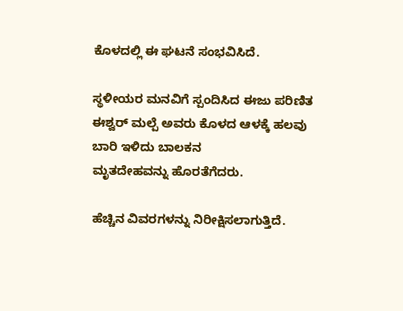ಕೊಳದಲ್ಲಿ ಈ ಘಟನೆ ಸಂಭವಿಸಿದೆ.

ಸ್ಥಳೀಯರ ಮನವಿಗೆ ಸ್ಪಂದಿಸಿದ ಈಜು ಪರಿಣಿತ ಈಶ್ವರ್ ಮಲ್ಪೆ ಅವರು ಕೊಳದ ಆಳಕ್ಕೆ ಹಲವು ಬಾರಿ ಇಳಿದು ಬಾಲಕನ
ಮೃತದೇಹವನ್ನು ಹೊರತೆಗೆದರು.

ಹೆಚ್ಚಿನ ವಿವರಗಳನ್ನು ನಿರೀಕ್ಷಿಸಲಾಗುತ್ತಿದೆ.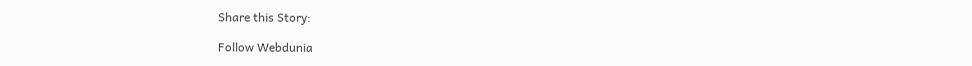Share this Story:

Follow Webdunia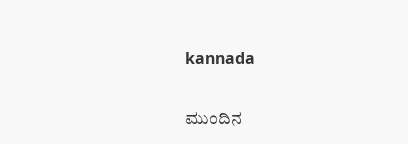kannada

ಮುಂದಿನ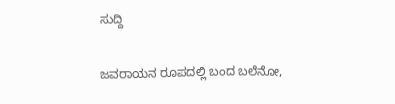ಸುದ್ದಿ

ಜವರಾಯನ ರೂಪದಲ್ಲಿ ಬಂದ ಬಲೆನೋ,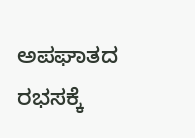ಅಪಘಾತದ ರಭಸಕ್ಕೆ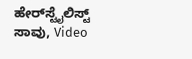ಹೇರ್‌ಸ್ಟೈಲಿಸ್ಟ್‌ ಸಾವು, Video